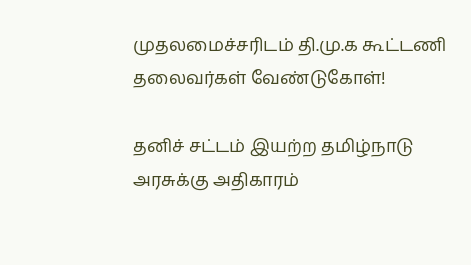முதலமைச்சரிடம் தி.மு.க கூட்டணி தலைவர்கள் வேண்டுகோள்!

தனிச் சட்டம் இயற்ற தமிழ்நாடு அரசுக்கு அதிகாரம்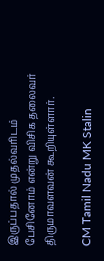இருப்பதால் முதல்வரிடம் பேசினோம் என்று விசிக தலைவர் திருமாவளவன் கூறியுள்ளார்.

CM Tamil Nadu MK Stalin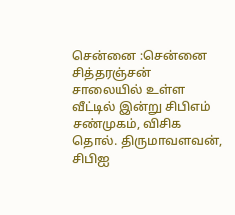சென்னை :சென்னை சித்தரஞ்சன் சாலையில் உள்ள வீட்டில் இன்று சிபிஎம் சண்முகம், விசிக தொல். திருமாவளவன், சிபிஐ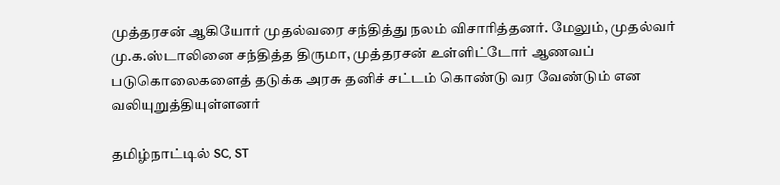முத்தரசன் ஆகியோர் முதல்வரை சந்தித்து நலம் விசாரித்தனர். மேலும், முதல்வர் மு.க.ஸ்டாலினை சந்தித்த திருமா, முத்தரசன் உள்ளிட்டோர் ஆணவப் படுகொலைகளைத் தடுக்க அரசு தனிச் சட்டம் கொண்டு வர வேண்டும் என வலியுறுத்தியுள்ளனர்

தமிழ்நாட்டில் SC, ST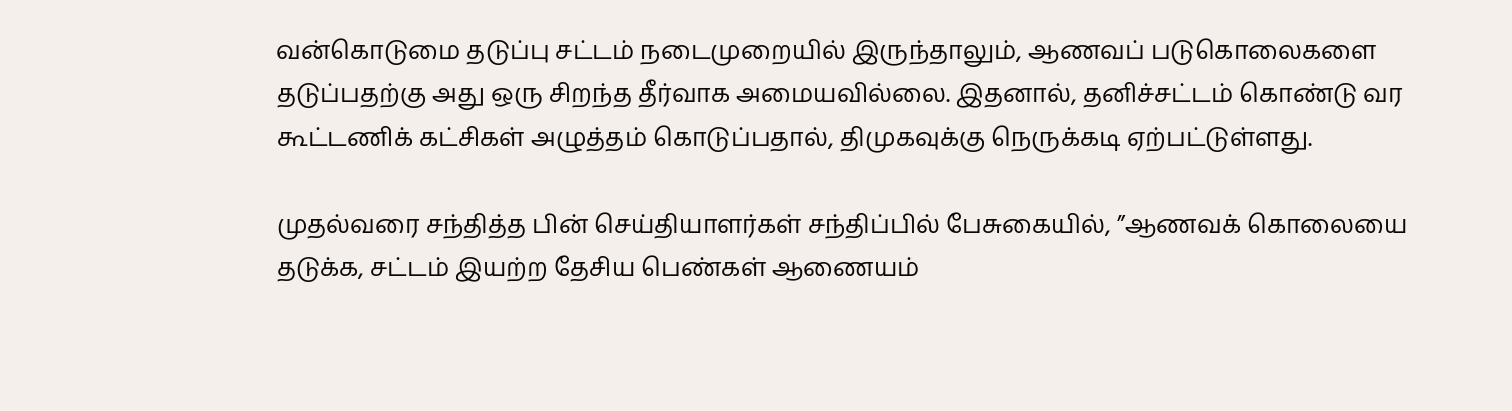வன்கொடுமை தடுப்பு சட்டம் நடைமுறையில் இருந்தாலும், ஆணவப் படுகொலைகளை தடுப்பதற்கு அது ஒரு சிறந்த தீர்வாக அமையவில்லை. இதனால், தனிச்சட்டம் கொண்டு வர கூட்டணிக் கட்சிகள் அழுத்தம் கொடுப்பதால், திமுகவுக்கு நெருக்கடி ஏற்பட்டுள்ளது.

முதல்வரை சந்தித்த பின் செய்தியாளர்கள் சந்திப்பில் பேசுகையில், ”ஆணவக் கொலையை தடுக்க, சட்டம் இயற்ற தேசிய பெண்கள் ஆணையம்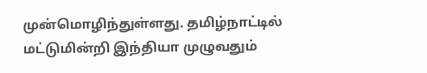முன்மொழிந்துள்ளது. தமிழ்நாட்டில் மட்டுமின்றி இந்தியா முழுவதும்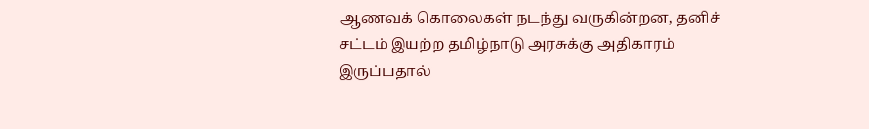ஆணவக் கொலைகள் நடந்து வருகின்றன, தனிச் சட்டம் இயற்ற தமிழ்நாடு அரசுக்கு அதிகாரம் இருப்பதால்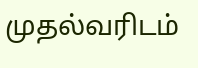முதல்வரிடம்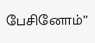பேசினோம்”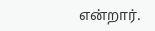என்றார்.